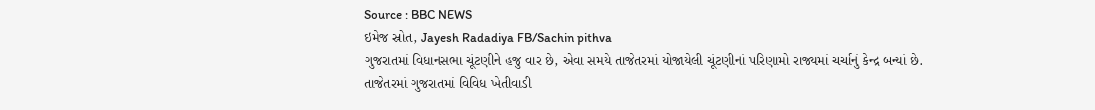Source : BBC NEWS
ઇમેજ સ્રોત, Jayesh Radadiya FB/Sachin pithva
ગુજરાતમાં વિધાનસભા ચૂંટણીને હજુ વાર છે, એવા સમયે તાજેતરમાં યોજાયેલી ચૂંટણીનાં પરિણામો રાજ્યમાં ચર્ચાનું કેન્દ્ર બન્યાં છે.
તાજેતરમાં ગુજરાતમાં વિવિધ ખેતીવાડી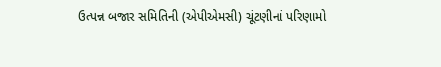ઉત્પન્ન બજાર સમિતિની (એપીએમસી) ચૂંટણીનાં પરિણામો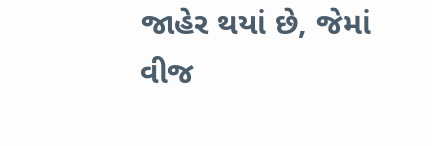જાહેર થયાં છે, જેમાં વીજ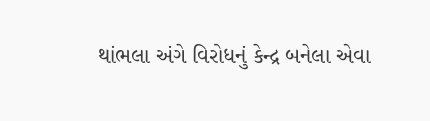થાંભલા અંગે વિરોધનું કેન્દ્ર બનેલા એવા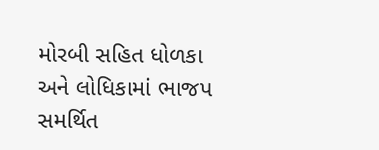મોરબી સહિત ધોળકા અને લોધિકામાં ભાજપ સમર્થિત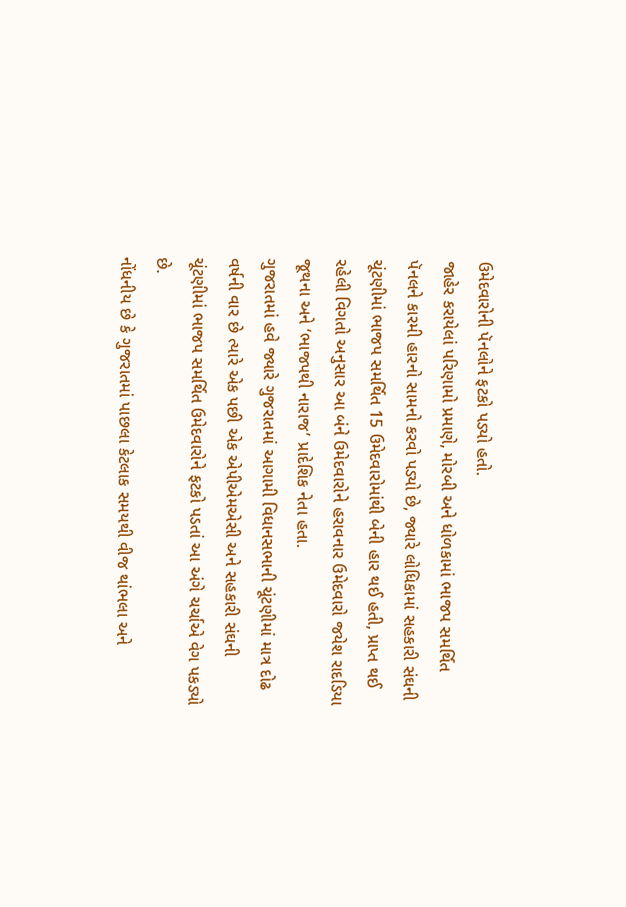ઉમેદવારોની પૅનલોને ફટકો પડ્યો હતો.
જાહેર કરાયેલાં પરિણામો પ્રમાણે, મોરબી અને ધોળકામાં ભાજપ સમર્થિત પૅનલને કારમી હારનો સામનો કરવો પડ્યો છે, જ્યારે લોધિકામાં સહકારી સંઘની ચૂંટણીમાં ભાજપ સમર્થિત 15 ઉમેદવારોમાંથી બેની હાર થઈ હતી, પ્રાપ્ત થઈ રહેલી વિગતો અનુસાર આ બંને ઉમેદવારોને હરાવનાર ઉમેદવારો જયેશ રાદડિયા જૂથના અને ‘ભાજપથી નારાજ’ પ્રાદેશિક નેતા હતા.
ગુજરાતમાં હવે જ્યારે ગુજરાતમાં આગામી વિધાનસભાની ચૂંટણીમાં માત્ર દોઢ વર્ષની વાર છે ત્યારે એક પછી એક એપીએમએસી અને સહકારી સંઘની ચૂંટણીમાં ભાજપ સમર્થિત ઉમેદવારોને ફટકો પડતાં આ અંગે ચર્ચાએ વેગ પકડ્યો છે.
નોંધનીય છે કે ગુજરાતમાં પાછલા કેટલાક સમયથી વીજ થાંભલા અને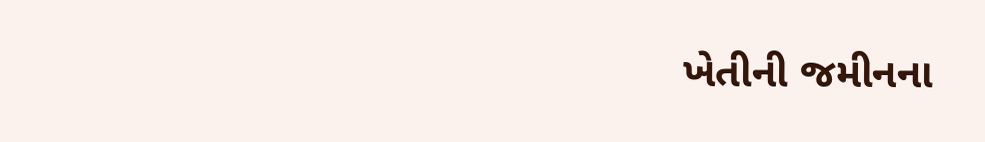ખેતીની જમીનના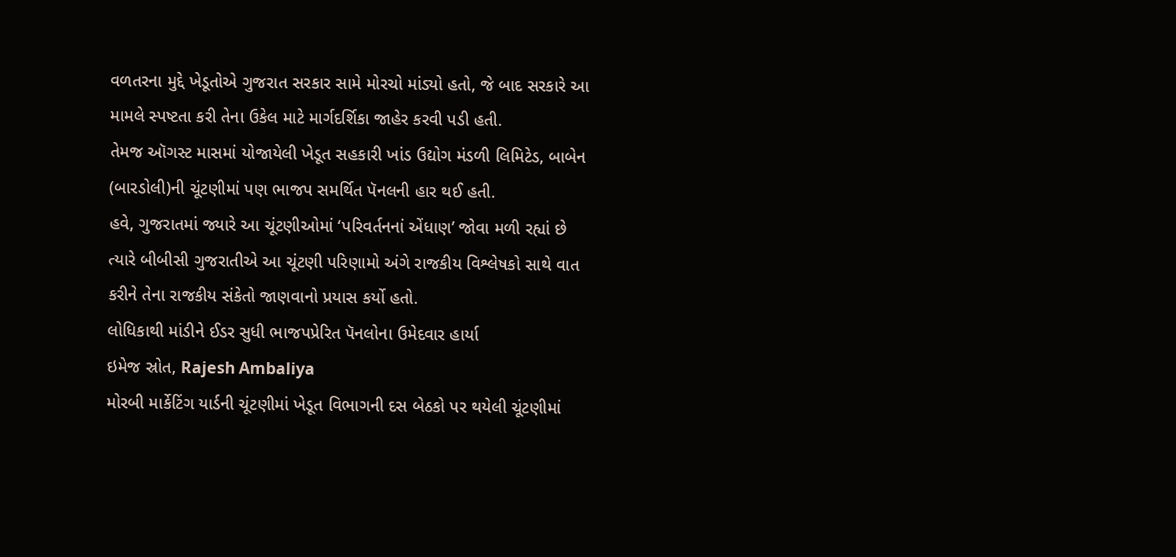વળતરના મુદ્દે ખેડૂતોએ ગુજરાત સરકાર સામે મોરચો માંડ્યો હતો, જે બાદ સરકારે આ મામલે સ્પષ્ટતા કરી તેના ઉકેલ માટે માર્ગદર્શિકા જાહેર કરવી પડી હતી.
તેમજ ઑગસ્ટ માસમાં યોજાયેલી ખેડૂત સહકારી ખાંડ ઉદ્યોગ મંડળી લિમિટેડ, બાબેન (બારડોલી)ની ચૂંટણીમાં પણ ભાજપ સમર્થિત પૅનલની હાર થઈ હતી.
હવે, ગુજરાતમાં જ્યારે આ ચૂંટણીઓમાં ‘પરિવર્તનનાં એંધાણ’ જોવા મળી રહ્યાં છે ત્યારે બીબીસી ગુજરાતીએ આ ચૂંટણી પરિણામો અંગે રાજકીય વિશ્લેષકો સાથે વાત કરીને તેના રાજકીય સંકેતો જાણવાનો પ્રયાસ કર્યો હતો.
લોધિકાથી માંડીને ઈડર સુધી ભાજપપ્રેરિત પૅનલોના ઉમેદવાર હાર્યા
ઇમેજ સ્રોત, Rajesh Ambaliya
મોરબી માર્કેટિંગ યાર્ડની ચૂંટણીમાં ખેડૂત વિભાગની દસ બેઠકો પર થયેલી ચૂંટણીમાં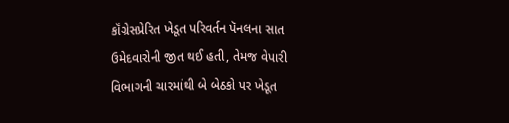કૉંગ્રેસપ્રેરિત ખેડૂત પરિવર્તન પૅનલના સાત ઉમેદવારોની જીત થઈ હતી, તેમજ વેપારી વિભાગની ચારમાંથી બે બેઠકો પર ખેડૂત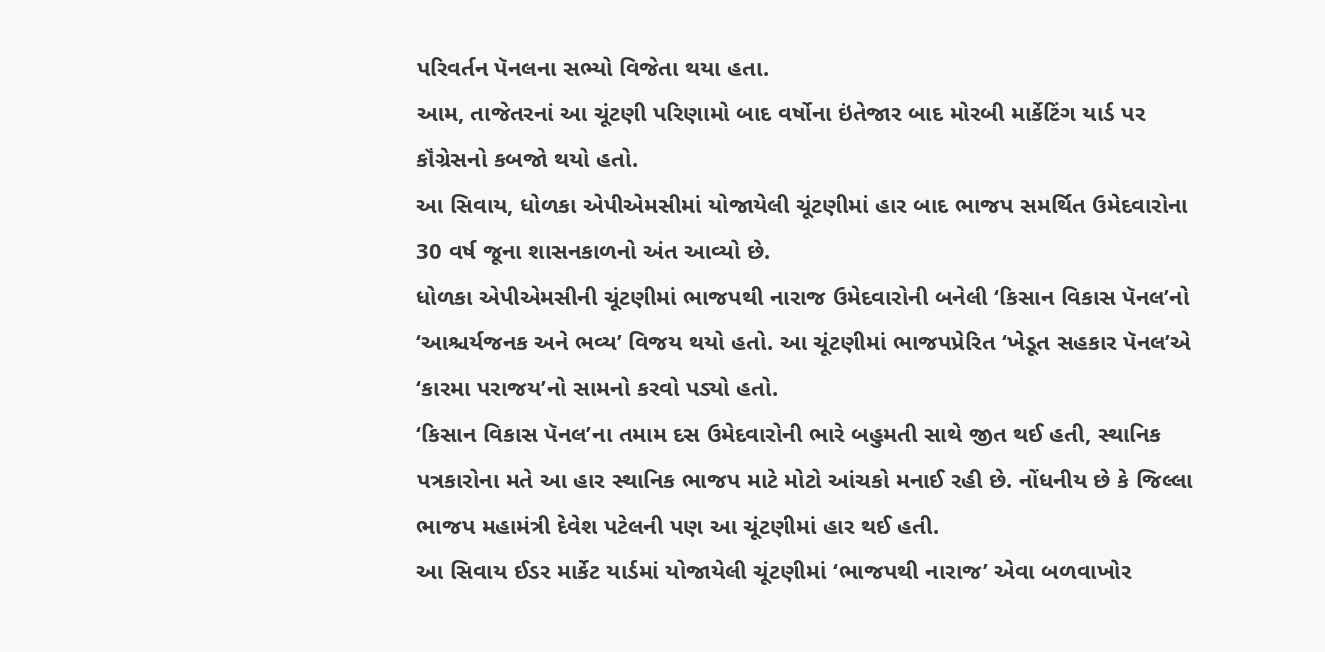પરિવર્તન પૅનલના સભ્યો વિજેતા થયા હતા.
આમ, તાજેતરનાં આ ચૂંટણી પરિણામો બાદ વર્ષોના ઇંતેજાર બાદ મોરબી માર્કેટિંગ યાર્ડ પર કૉંગ્રેસનો કબજો થયો હતો.
આ સિવાય, ધોળકા એપીએમસીમાં યોજાયેલી ચૂંટણીમાં હાર બાદ ભાજપ સમર્થિત ઉમેદવારોના 30 વર્ષ જૂના શાસનકાળનો અંત આવ્યો છે.
ધોળકા એપીએમસીની ચૂંટણીમાં ભાજપથી નારાજ ઉમેદવારોની બનેલી ‘કિસાન વિકાસ પૅનલ’નો ‘આશ્ચર્યજનક અને ભવ્ય’ વિજય થયો હતો. આ ચૂંટણીમાં ભાજપપ્રેરિત ‘ખેડૂત સહકાર પૅનલ’એ ‘કારમા પરાજય’નો સામનો કરવો પડ્યો હતો.
‘કિસાન વિકાસ પૅનલ’ના તમામ દસ ઉમેદવારોની ભારે બહુમતી સાથે જીત થઈ હતી, સ્થાનિક પત્રકારોના મતે આ હાર સ્થાનિક ભાજપ માટે મોટો આંચકો મનાઈ રહી છે. નોંધનીય છે કે જિલ્લા ભાજપ મહામંત્રી દેવેશ પટેલની પણ આ ચૂંટણીમાં હાર થઈ હતી.
આ સિવાય ઈડર માર્કેટ યાર્ડમાં યોજાયેલી ચૂંટણીમાં ‘ભાજપથી નારાજ’ એવા બળવાખોર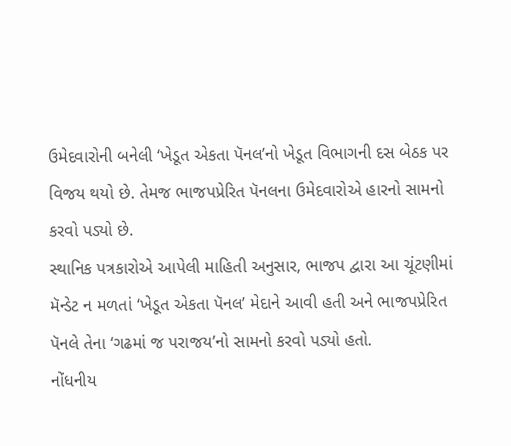ઉમેદવારોની બનેલી ‘ખેડૂત એકતા પૅનલ’નો ખેડૂત વિભાગની દસ બેઠક પર વિજય થયો છે. તેમજ ભાજપપ્રેરિત પૅનલના ઉમેદવારોએ હારનો સામનો કરવો પડ્યો છે.
સ્થાનિક પત્રકારોએ આપેલી માહિતી અનુસાર, ભાજપ દ્વારા આ ચૂંટણીમાં મૅન્ડેટ ન મળતાં ‘ખેડૂત એકતા પૅનલ’ મેદાને આવી હતી અને ભાજપપ્રેરિત પૅનલે તેના ‘ગઢમાં જ પરાજય’નો સામનો કરવો પડ્યો હતો.
નોંધનીય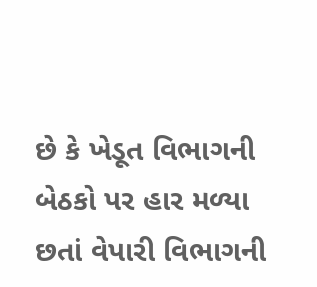છે કે ખેડૂત વિભાગની બેઠકો પર હાર મળ્યા છતાં વેપારી વિભાગની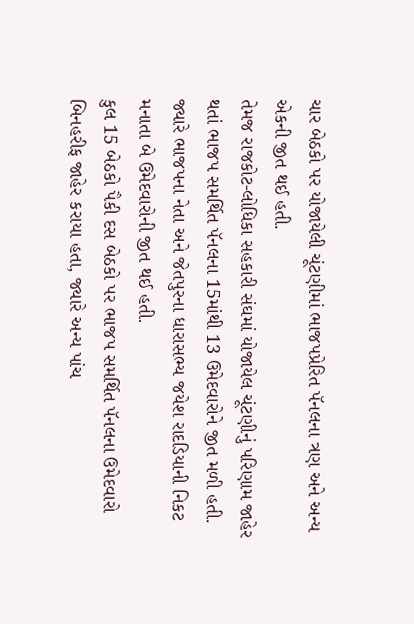ચાર બેઠકો પર યોજાયેલી ચૂંટણીમાં ભાજપપ્રેરિત પૅનલના ત્રણ અને અન્ય એકની જીત થઈ હતી.
તેમજ રાજકોટ-લોધિકા સહકારી સંઘમાં યોજાયેલ ચૂંટણીનું પરિણામ જાહેર થતાં ભાજપ સમર્થિત પૅનલના 15માંથી 13 ઉમેદવારોને જીત મળી હતી.
જ્યારે ભાજપના નેતા અને જેતપુરના ધારાસભ્ય જયેશ રાદડિયાની નિકટ મનાતા બે ઉમેદવારોની જીત થઈ હતી.
કુલ 15 બેઠકો પૈકી દસ બેઠકો પર ભાજપ સમર્થિત પૅનલના ઉમેદવારો બિનહરીફ જાહેર કરાયા હતા, જ્યારે અન્ય પાંચ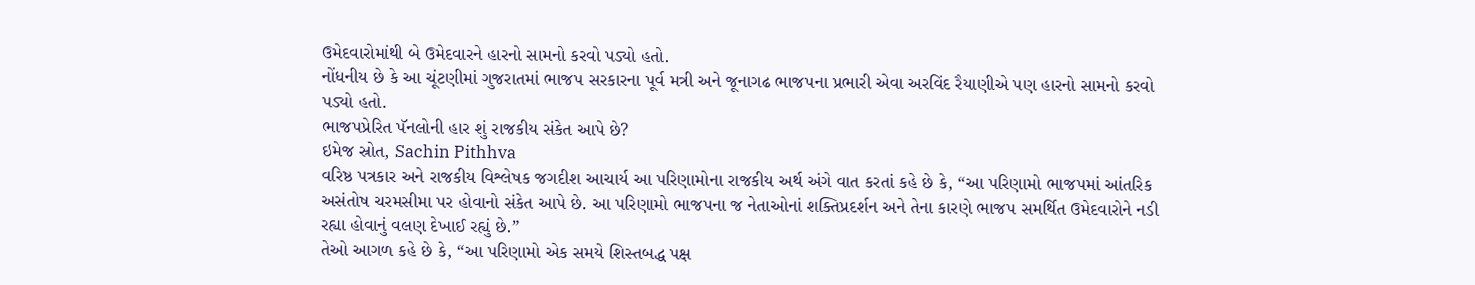ઉમેદવારોમાંથી બે ઉમેદવારને હારનો સામનો કરવો પડ્યો હતો.
નોંધનીય છે કે આ ચૂંટણીમાં ગુજરાતમાં ભાજપ સરકારના પૂર્વ મત્રી અને જૂનાગઢ ભાજપના પ્રભારી એવા અરવિંદ રૈયાણીએ પણ હારનો સામનો કરવો પડ્યો હતો.
ભાજપપ્રેરિત પૅનલોની હાર શું રાજકીય સંકેત આપે છે?
ઇમેજ સ્રોત, Sachin Pithhva
વરિષ્ઠ પત્રકાર અને રાજકીય વિશ્લેષક જગદીશ આચાર્ય આ પરિણામોના રાજકીય અર્થ અંગે વાત કરતાં કહે છે કે, “આ પરિણામો ભાજપમાં આંતરિક અસંતોષ ચરમસીમા પર હોવાનો સંકેત આપે છે. આ પરિણામો ભાજપના જ નેતાઓનાં શક્તિપ્રદર્શન અને તેના કારણે ભાજપ સમર્થિત ઉમેદવારોને નડી રહ્યા હોવાનું વલણ દેખાઈ રહ્યું છે.”
તેઓ આગળ કહે છે કે, “આ પરિણામો એક સમયે શિસ્તબદ્ધ પક્ષ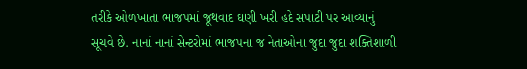તરીકે ઓળખાતા ભાજપમાં જૂથવાદ ઘણી ખરી હદે સપાટી પર આવ્યાનું સૂચવે છે. નાનાં નાનાં સેન્ટરોમાં ભાજપના જ નેતાઓના જુદા જુદા શક્તિશાળી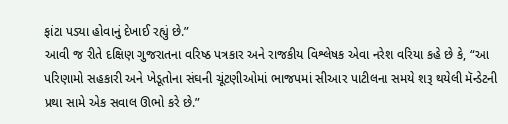ફાંટા પડ્યા હોવાનું દેખાઈ રહ્યું છે.”
આવી જ રીતે દક્ષિણ ગુજરાતના વરિષ્ઠ પત્રકાર અને રાજકીય વિશ્લેષક એવા નરેશ વરિયા કહે છે કે, “આ પરિણામો સહકારી અને ખેડૂતોના સંઘની ચૂંટણીઓમાં ભાજપમાં સીઆર પાટીલના સમયે શરૂ થયેલી મૅન્ડેટની પ્રથા સામે એક સવાલ ઊભો કરે છે.”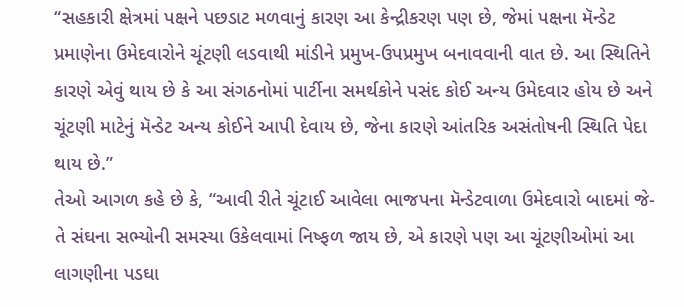“સહકારી ક્ષેત્રમાં પક્ષને પછડાટ મળવાનું કારણ આ કેન્દ્રીકરણ પણ છે, જેમાં પક્ષના મૅન્ડેટ પ્રમાણેના ઉમેદવારોને ચૂંટણી લડવાથી માંડીને પ્રમુખ-ઉપપ્રમુખ બનાવવાની વાત છે. આ સ્થિતિને કારણે એવું થાય છે કે આ સંગઠનોમાં પાર્ટીના સમર્થકોને પસંદ કોઈ અન્ય ઉમેદવાર હોય છે અને ચૂંટણી માટેનું મૅન્ડેટ અન્ય કોઈને આપી દેવાય છે, જેના કારણે આંતરિક અસંતોષની સ્થિતિ પેદા થાય છે.”
તેઓ આગળ કહે છે કે, “આવી રીતે ચૂંટાઈ આવેલા ભાજપના મૅન્ડેટવાળા ઉમેદવારો બાદમાં જે-તે સંઘના સભ્યોની સમસ્યા ઉકેલવામાં નિષ્ફળ જાય છે, એ કારણે પણ આ ચૂંટણીઓમાં આ લાગણીના પડઘા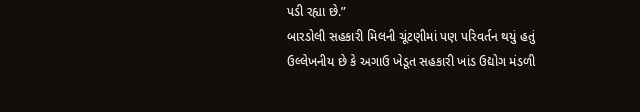પડી રહ્યા છે.”
બારડોલી સહકારી મિલની ચૂંટણીમાં પણ પરિવર્તન થયું હતું
ઉલ્લેખનીય છે કે અગાઉ ખેડૂત સહકારી ખાંડ ઉદ્યોગ મંડળી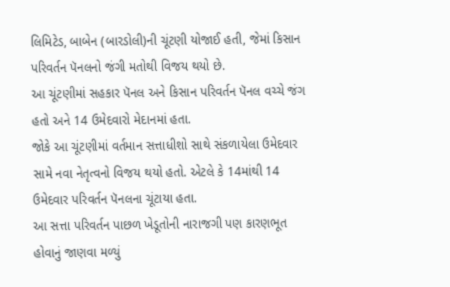લિમિટેડ, બાબેન (બારડોલી)ની ચૂંટણી યોજાઈ હતી, જેમાં કિસાન પરિવર્તન પૅનલનો જંગી મતોથી વિજય થયો છે.
આ ચૂંટણીમાં સહકાર પૅનલ અને કિસાન પરિવર્તન પૅનલ વચ્ચે જંગ હતો અને 14 ઉમેદવારો મેદાનમાં હતા.
જોકે આ ચૂંટણીમાં વર્તમાન સત્તાધીશો સાથે સંકળાયેલા ઉમેદવાર સામે નવા નેતૃત્વનો વિજય થયો હતો. એટલે કે 14માંથી 14 ઉમેદવાર પરિવર્તન પૅનલના ચૂંટાયા હતા.
આ સત્તા પરિવર્તન પાછળ ખેડૂતોની નારાજગી પણ કારણભૂત હોવાનું જાણવા મળ્યું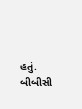હતું.
બીબીસી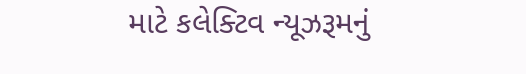માટે કલેક્ટિવ ન્યૂઝરૂમનું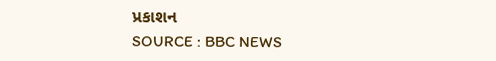પ્રકાશન
SOURCE : BBC NEWS